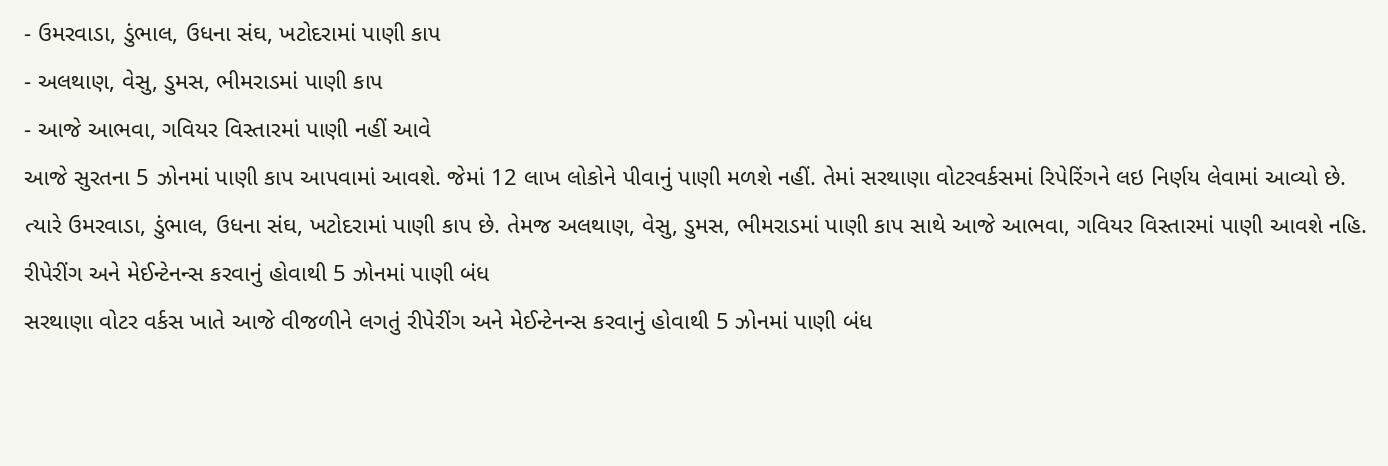- ઉમરવાડા, ડુંભાલ, ઉધના સંઘ, ખટોદરામાં પાણી કાપ
- અલથાણ, વેસુ, ડુમસ, ભીમરાડમાં પાણી કાપ
- આજે આભવા, ગવિયર વિસ્તારમાં પાણી નહીં આવે
આજે સુરતના 5 ઝોનમાં પાણી કાપ આપવામાં આવશે. જેમાં 12 લાખ લોકોને પીવાનું પાણી મળશે નહીં. તેમાં સરથાણા વોટરવર્કસમાં રિપેરિંગને લઇ નિર્ણય લેવામાં આવ્યો છે. ત્યારે ઉમરવાડા, ડુંભાલ, ઉધના સંઘ, ખટોદરામાં પાણી કાપ છે. તેમજ અલથાણ, વેસુ, ડુમસ, ભીમરાડમાં પાણી કાપ સાથે આજે આભવા, ગવિયર વિસ્તારમાં પાણી આવશે નહિ.
રીપેરીંગ અને મેઈન્ટેનન્સ કરવાનું હોવાથી 5 ઝોનમાં પાણી બંધ
સરથાણા વોટર વર્કસ ખાતે આજે વીજળીને લગતું રીપેરીંગ અને મેઈન્ટેનન્સ કરવાનું હોવાથી 5 ઝોનમાં પાણી બંધ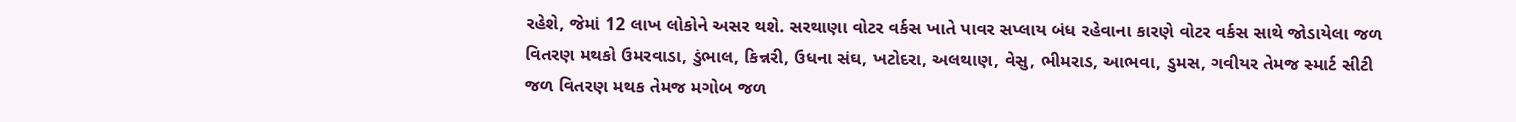રહેશે, જેમાં 12 લાખ લોકોને અસર થશે. સરથાણા વોટર વર્કસ ખાતે પાવર સપ્લાય બંધ રહેવાના કારણે વોટર વર્કસ સાથે જોડાયેલા જળ વિતરણ મથકો ઉમરવાડા, ડુંભાલ, કિન્નરી, ઉધના સંઘ, ખટોદરા, અલથાણ, વેસુ, ભીમરાડ, આભવા, ડુમસ, ગવીયર તેમજ સ્માર્ટ સીટી જળ વિતરણ મથક તેમજ મગોબ જળ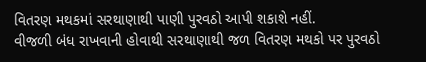વિતરણ મથકમાં સરથાણાથી પાણી પુરવઠો આપી શકાશે નહીં.
વીજળી બંધ રાખવાની હોવાથી સરથાણાથી જળ વિતરણ મથકો પર પુરવઠો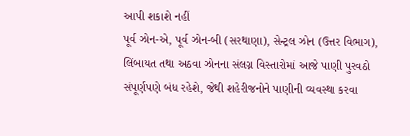આપી શકાશે નહીં
પૂર્વ ઝોન-એ, પૂર્વ ઝોન-બી (સરથાણા), સેન્ટ્રલ ઝોન (ઉત્તર વિભાગ), લિંબાયત તથા અઠવા ઝોનના સંલગ્ન વિસ્તારોમાં આજે પાણી પુરવઠો સંપૂર્ણપણે બંધ રહેશે, જેથી શહેરીજનોને પાણીની વ્યવસ્થા કરવા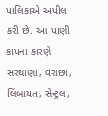પાલિકાએ અપીલ કરી છે. આ પાણી કાપના કારણે સરથાણા, વરાછા, લિંબાયત, સેન્ટ્રલ,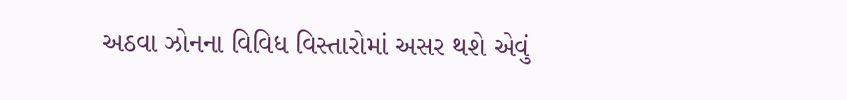અઠવા ઝોનના વિવિધ વિસ્તારોમાં અસર થશે એવું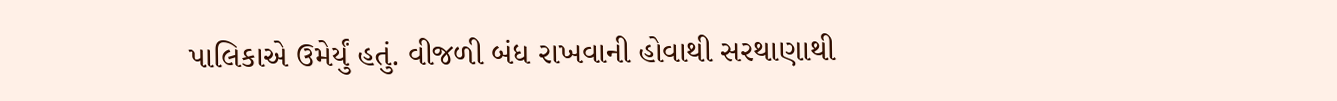પાલિકાએ ઉમેર્યું હતું. વીજળી બંધ રાખવાની હોવાથી સરથાણાથી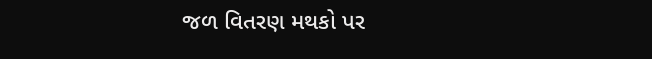જળ વિતરણ મથકો પર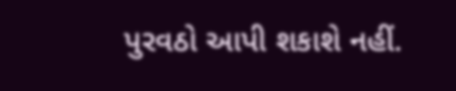પુરવઠો આપી શકાશે નહીં.